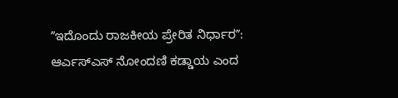ʼʼಇದೊಂದು ರಾಜಕೀಯ ಪ್ರೇರಿತ ನಿರ್ಧಾರʼʼ: ಆರ್ಎಸ್ಎಸ್ ನೋಂದಣಿ ಕಡ್ಡಾಯ ಎಂದ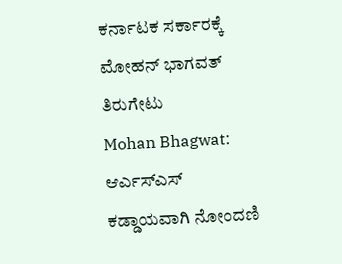ಕರ್ನಾಟಕ ಸರ್ಕಾರಕ್ಕೆ ಮೋಹನ್ ಭಾಗವತ್ ತಿರುಗೇಟು
Mohan Bhagwat: ಆರ್ಎಸ್ಎಸ್ ಕಡ್ಡಾಯವಾಗಿ ನೋಂದಣಿ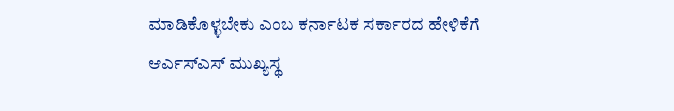ಮಾಡಿಕೊಳ್ಳಬೇಕು ಎಂಬ ಕರ್ನಾಟಕ ಸರ್ಕಾರದ ಹೇಳಿಕೆಗೆ ಆರ್ಎಸ್ಎಸ್ ಮುಖ್ಯಸ್ಥ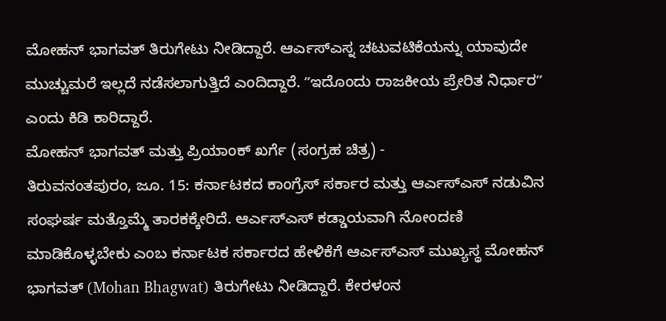ಮೋಹನ್ ಭಾಗವತ್ ತಿರುಗೇಟು ನೀಡಿದ್ದಾರೆ. ಆರ್ಎಸ್ಎಸ್ನ ಚಟುವಟಿಕೆಯನ್ನು ಯಾವುದೇ ಮುಚ್ಚುಮರೆ ಇಲ್ಲದೆ ನಡೆಸಲಾಗುತ್ತಿದೆ ಎಂದಿದ್ದಾರೆ. ʼʼಇದೊಂದು ರಾಜಕೀಯ ಪ್ರೇರಿತ ನಿರ್ಧಾರʼʼ ಎಂದು ಕಿಡಿ ಕಾರಿದ್ದಾರೆ.
ಮೋಹನ್ ಭಾಗವತ್ ಮತ್ತು ಪ್ರಿಯಾಂಕ್ ಖರ್ಗೆ (ಸಂಗ್ರಹ ಚಿತ್ರ) -
ತಿರುವನಂತಪುರಂ, ಜೂ. 15: ಕರ್ನಾಟಕದ ಕಾಂಗ್ರೆಸ್ ಸರ್ಕಾರ ಮತ್ತು ಆರ್ಎಸ್ಎಸ್ ನಡುವಿನ ಸಂಘರ್ಷ ಮತ್ತೊಮ್ಮೆ ತಾರಕಕ್ಕೇರಿದೆ. ಆರ್ಎಸ್ಎಸ್ ಕಡ್ಡಾಯವಾಗಿ ನೋಂದಣಿ ಮಾಡಿಕೊಳ್ಳಬೇಕು ಎಂಬ ಕರ್ನಾಟಕ ಸರ್ಕಾರದ ಹೇಳಿಕೆಗೆ ಆರ್ಎಸ್ಎಸ್ ಮುಖ್ಯಸ್ಥ ಮೋಹನ್ ಭಾಗವತ್ (Mohan Bhagwat) ತಿರುಗೇಟು ನೀಡಿದ್ದಾರೆ. ಕೇರಳಂನ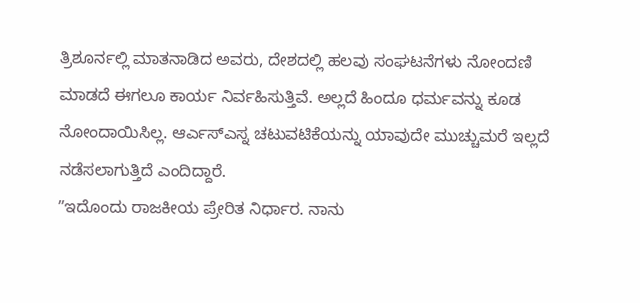ತ್ರಿಶೂರ್ನಲ್ಲಿ ಮಾತನಾಡಿದ ಅವರು, ದೇಶದಲ್ಲಿ ಹಲವು ಸಂಘಟನೆಗಳು ನೋಂದಣಿ ಮಾಡದೆ ಈಗಲೂ ಕಾರ್ಯ ನಿರ್ವಹಿಸುತ್ತಿವೆ. ಅಲ್ಲದೆ ಹಿಂದೂ ಧರ್ಮವನ್ನು ಕೂಡ ನೋಂದಾಯಿಸಿಲ್ಲ. ಆರ್ಎಸ್ಎಸ್ನ ಚಟುವಟಿಕೆಯನ್ನು ಯಾವುದೇ ಮುಚ್ಚುಮರೆ ಇಲ್ಲದೆ ನಡೆಸಲಾಗುತ್ತಿದೆ ಎಂದಿದ್ದಾರೆ.
ʼʼಇದೊಂದು ರಾಜಕೀಯ ಪ್ರೇರಿತ ನಿರ್ಧಾರ. ನಾನು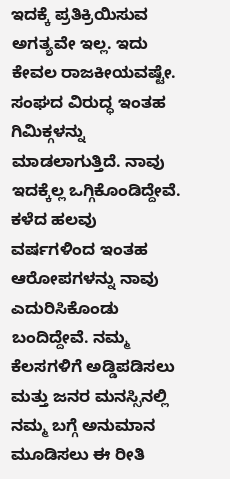ಇದಕ್ಕೆ ಪ್ರತಿಕ್ರಿಯಿಸುವ ಅಗತ್ಯವೇ ಇಲ್ಲ. ಇದು ಕೇವಲ ರಾಜಕೀಯವಷ್ಟೇ. ಸಂಘದ ವಿರುದ್ಧ ಇಂತಹ ಗಿಮಿಕ್ಗಳನ್ನು ಮಾಡಲಾಗುತ್ತಿದೆ. ನಾವು ಇದಕ್ಕೆಲ್ಲ ಒಗ್ಗಿಕೊಂಡಿದ್ದೇವೆ. ಕಳೆದ ಹಲವು ವರ್ಷಗಳಿಂದ ಇಂತಹ ಆರೋಪಗಳನ್ನು ನಾವು ಎದುರಿಸಿಕೊಂಡು ಬಂದಿದ್ದೇವೆ. ನಮ್ಮ ಕೆಲಸಗಳಿಗೆ ಅಡ್ಡಿಪಡಿಸಲು ಮತ್ತು ಜನರ ಮನಸ್ಸಿನಲ್ಲಿ ನಮ್ಮ ಬಗ್ಗೆ ಅನುಮಾನ ಮೂಡಿಸಲು ಈ ರೀತಿ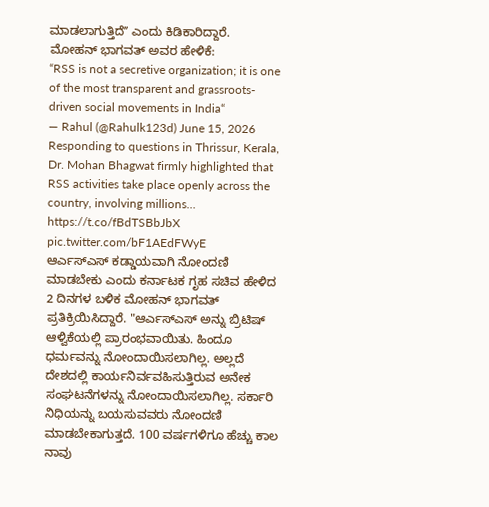ಮಾಡಲಾಗುತ್ತಿದೆʼʼ ಎಂದು ಕಿಡಿಕಾರಿದ್ದಾರೆ.
ಮೋಹನ್ ಭಾಗವತ್ ಅವರ ಹೇಳಿಕೆ:
“RSS is not a secretive organization; it is one of the most transparent and grassroots-driven social movements in India“
— Rahul (@Rahulk123d) June 15, 2026
Responding to questions in Thrissur, Kerala, Dr. Mohan Bhagwat firmly highlighted that RSS activities take place openly across the country, involving millions… https://t.co/fBdTSBbJbX pic.twitter.com/bF1AEdFWyE
ಆರ್ಎಸ್ಎಸ್ ಕಡ್ಡಾಯವಾಗಿ ನೋಂದಣಿ ಮಾಡಬೇಕು ಎಂದು ಕರ್ನಾಟಕ ಗೃಹ ಸಚಿವ ಹೇಳಿದ 2 ದಿನಗಳ ಬಳಿಕ ಮೋಹನ್ ಭಾಗವತ್ ಪ್ರತಿಕ್ರಿಯಿಸಿದ್ದಾರೆ. "ಆರ್ಎಸ್ಎಸ್ ಅನ್ನು ಬ್ರಿಟಿಷ್ ಆಳ್ವಿಕೆಯಲ್ಲಿ ಪ್ರಾರಂಭವಾಯಿತು. ಹಿಂದೂ ಧರ್ಮವನ್ನು ನೋಂದಾಯಿಸಲಾಗಿಲ್ಲ. ಅಲ್ಲದೆ ದೇಶದಲ್ಲಿ ಕಾರ್ಯನಿರ್ವವಹಿಸುತ್ತಿರುವ ಅನೇಕ ಸಂಘಟನೆಗಳನ್ನು ನೋಂದಾಯಿಸಲಾಗಿಲ್ಲ. ಸರ್ಕಾರಿ ನಿಧಿಯನ್ನು ಬಯಸುವವರು ನೋಂದಣಿ ಮಾಡಬೇಕಾಗುತ್ತದೆ. 100 ವರ್ಷಗಳಿಗೂ ಹೆಚ್ಚು ಕಾಲ ನಾವು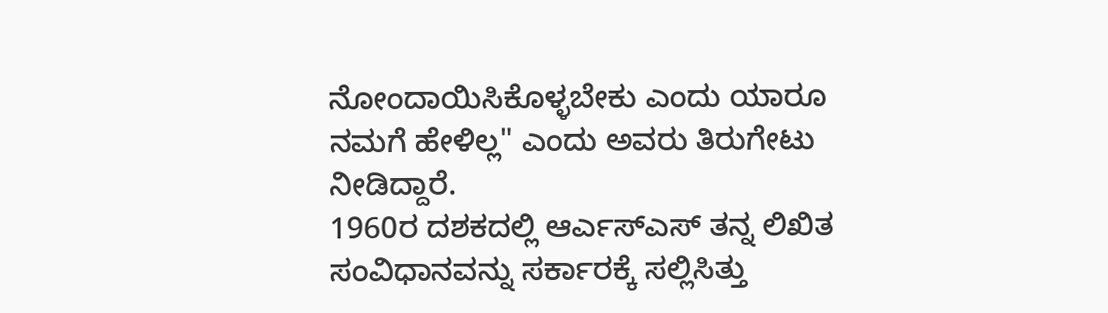ನೋಂದಾಯಿಸಿಕೊಳ್ಳಬೇಕು ಎಂದು ಯಾರೂ ನಮಗೆ ಹೇಳಿಲ್ಲ" ಎಂದು ಅವರು ತಿರುಗೇಟು ನೀಡಿದ್ದಾರೆ.
1960ರ ದಶಕದಲ್ಲಿ ಆರ್ಎಸ್ಎಸ್ ತನ್ನ ಲಿಖಿತ ಸಂವಿಧಾನವನ್ನು ಸರ್ಕಾರಕ್ಕೆ ಸಲ್ಲಿಸಿತ್ತು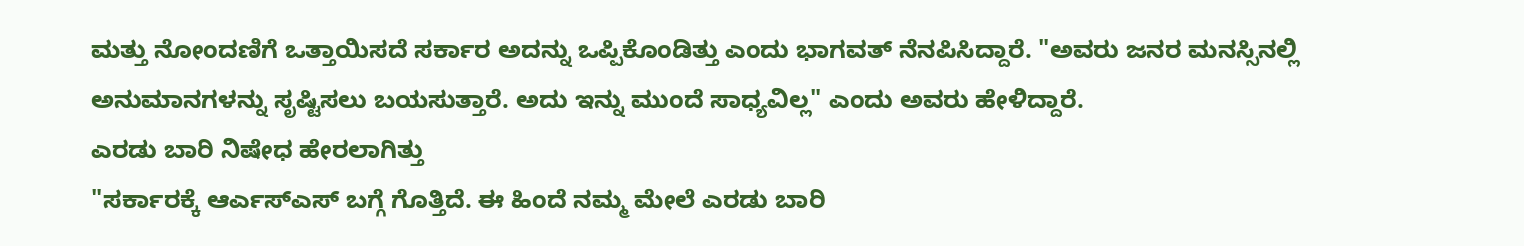ಮತ್ತು ನೋಂದಣಿಗೆ ಒತ್ತಾಯಿಸದೆ ಸರ್ಕಾರ ಅದನ್ನು ಒಪ್ಪಿಕೊಂಡಿತ್ತು ಎಂದು ಭಾಗವತ್ ನೆನಪಿಸಿದ್ದಾರೆ. "ಅವರು ಜನರ ಮನಸ್ಸಿನಲ್ಲಿ ಅನುಮಾನಗಳನ್ನು ಸೃಷ್ಟಿಸಲು ಬಯಸುತ್ತಾರೆ. ಅದು ಇನ್ನು ಮುಂದೆ ಸಾಧ್ಯವಿಲ್ಲ" ಎಂದು ಅವರು ಹೇಳಿದ್ದಾರೆ.
ಎರಡು ಬಾರಿ ನಿಷೇಧ ಹೇರಲಾಗಿತ್ತು
"ಸರ್ಕಾರಕ್ಕೆ ಆರ್ಎಸ್ಎಸ್ ಬಗ್ಗೆ ಗೊತ್ತಿದೆ. ಈ ಹಿಂದೆ ನಮ್ಮ ಮೇಲೆ ಎರಡು ಬಾರಿ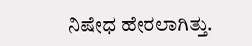ನಿಷೇಧ ಹೇರಲಾಗಿತ್ತು.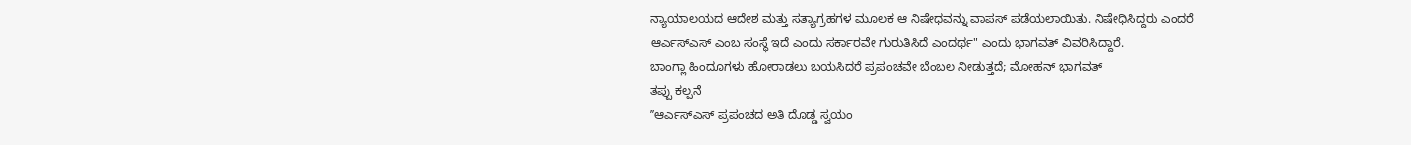ನ್ಯಾಯಾಲಯದ ಆದೇಶ ಮತ್ತು ಸತ್ಯಾಗ್ರಹಗಳ ಮೂಲಕ ಆ ನಿಷೇಧವನ್ನು ವಾಪಸ್ ಪಡೆಯಲಾಯಿತು. ನಿಷೇಧಿಸಿದ್ದರು ಎಂದರೆ ಆರ್ಎಸ್ಎಸ್ ಎಂಬ ಸಂಸ್ಥೆ ಇದೆ ಎಂದು ಸರ್ಕಾರವೇ ಗುರುತಿಸಿದೆ ಎಂದರ್ಥ" ಎಂದು ಭಾಗವತ್ ವಿವರಿಸಿದ್ದಾರೆ.
ಬಾಂಗ್ಲಾ ಹಿಂದೂಗಳು ಹೋರಾಡಲು ಬಯಸಿದರೆ ಪ್ರಪಂಚವೇ ಬೆಂಬಲ ನೀಡುತ್ತದೆ; ಮೋಹನ್ ಭಾಗವತ್
ತಪ್ಪು ಕಲ್ಪನೆ
ʼʼಆರ್ಎಸ್ಎಸ್ ಪ್ರಪಂಚದ ಅತಿ ದೊಡ್ಡ ಸ್ವಯಂ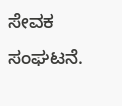ಸೇವಕ ಸಂಘಟನೆ.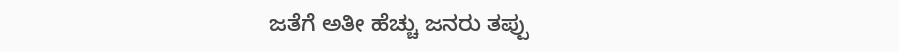ಜತೆಗೆ ಅತೀ ಹೆಚ್ಚು ಜನರು ತಪ್ಪು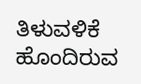ತಿಳುವಳಿಕೆ ಹೊಂದಿರುವ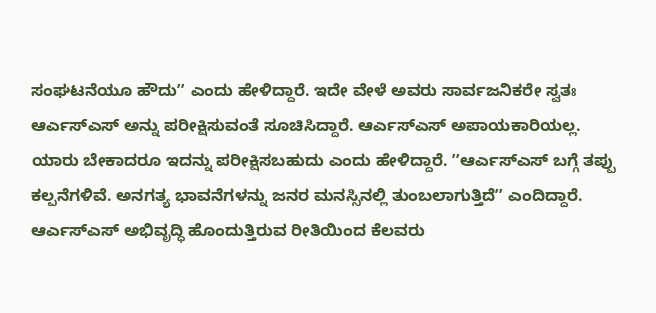ಸಂಘಟನೆಯೂ ಹೌದುʼʼ ಎಂದು ಹೇಳಿದ್ದಾರೆ. ಇದೇ ವೇಳೆ ಅವರು ಸಾರ್ವಜನಿಕರೇ ಸ್ವತಃ ಆರ್ಎಸ್ಎಸ್ ಅನ್ನು ಪರೀಕ್ಷಿಸುವಂತೆ ಸೂಚಿಸಿದ್ದಾರೆ. ಆರ್ಎಸ್ಎಸ್ ಅಪಾಯಕಾರಿಯಲ್ಲ. ಯಾರು ಬೇಕಾದರೂ ಇದನ್ನು ಪರೀಕ್ಷಿಸಬಹುದು ಎಂದು ಹೇಳಿದ್ದಾರೆ. ʼʼಆರ್ಎಸ್ಎಸ್ ಬಗ್ಗೆ ತಪ್ಪು ಕಲ್ಪನೆಗಳಿವೆ. ಅನಗತ್ಯ ಭಾವನೆಗಳನ್ನು ಜನರ ಮನಸ್ಸಿನಲ್ಲಿ ತುಂಬಲಾಗುತ್ತಿದೆʼʼ ಎಂದಿದ್ದಾರೆ.
ಆರ್ಎಸ್ಎಸ್ ಅಭಿವೃದ್ಧಿ ಹೊಂದುತ್ತಿರುವ ರೀತಿಯಿಂದ ಕೆಲವರು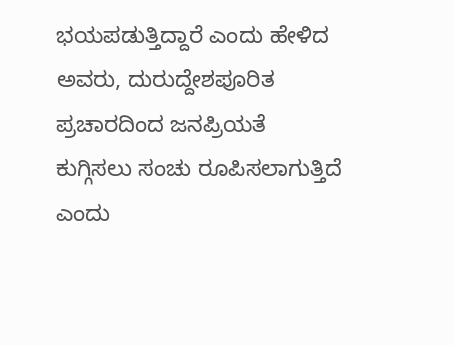ಭಯಪಡುತ್ತಿದ್ದಾರೆ ಎಂದು ಹೇಳಿದ ಅವರು, ದುರುದ್ದೇಶಪೂರಿತ ಪ್ರಚಾರದಿಂದ ಜನಪ್ರಿಯತೆ ಕುಗ್ಗಿಸಲು ಸಂಚು ರೂಪಿಸಲಾಗುತ್ತಿದೆ ಎಂದು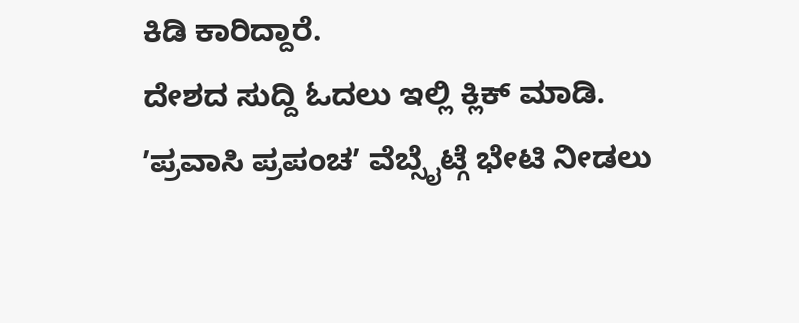ಕಿಡಿ ಕಾರಿದ್ದಾರೆ.
ದೇಶದ ಸುದ್ದಿ ಓದಲು ಇಲ್ಲಿ ಕ್ಲಿಕ್ ಮಾಡಿ.
ʼಪ್ರವಾಸಿ ಪ್ರಪಂಚʼ ವೆಬ್ಸೈಟ್ಗೆ ಭೇಟಿ ನೀಡಲು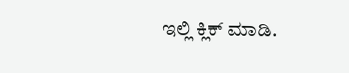ಇಲ್ಲಿ ಕ್ಲಿಕ್ ಮಾಡಿ.